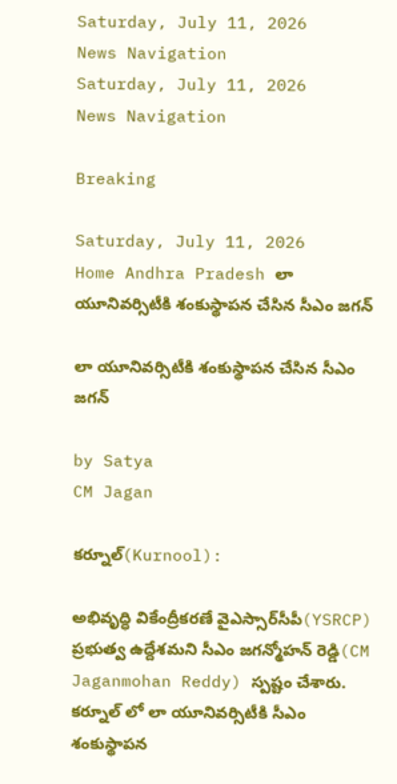Saturday, July 11, 2026
News Navigation
Saturday, July 11, 2026
News Navigation

Breaking

Saturday, July 11, 2026
Home Andhra Pradesh లా యూనివర్సిటీకి శంకుస్థాపన చేసిన సీఎం జగన్

లా యూనివర్సిటీకి శంకుస్థాపన చేసిన సీఎం జగన్

by Satya
CM Jagan

కర్నూల్(Kurnool):

అభివృద్ధి వికేంద్రీకరణే వైఎస్సార్‌సీపీ(YSRCP) ప్రభుత్వ ఉద్దేశమని సీఎం జగన్మోహన్ రెడ్డి(CM Jaganmohan Reddy) స్పష్టం చేశారు. కర్నూల్ లో లా యూనివర్సిటీకి సీఎం శంకుస్థాపన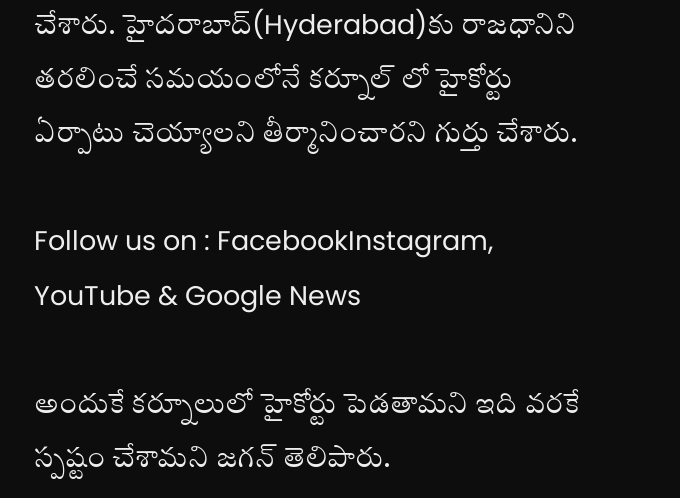చేశారు. హైదరాబాద్(Hyderabad)కు రాజధానిని తరలించే సమయంలోనే కర్నూల్ లో హైకోర్టు ఏర్పాటు చెయ్యాలని తీర్మానించారని గుర్తు చేశారు.

Follow us on : FacebookInstagram, YouTube & Google News

అందుకే కర్నూలులో హైకోర్టు పెడతామని ఇది వరకే స్పష్టం చేశామని జగన్ తెలిపారు.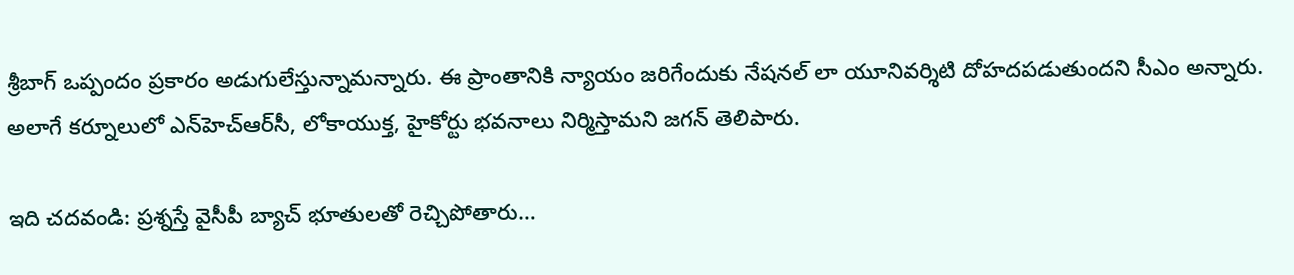శ్రీబాగ్‌ ఒప్పందం ప్రకారం అడుగులేస్తున్నామన్నారు. ఈ ప్రాంతానికి న్యాయం జరిగేందుకు నేషనల్ లా యూనివర్శిటి దోహదపడుతుందని సీఎం అన్నారు. అలాగే కర్నూలులో ఎన్‌హెచ్‌ఆర్‌సీ, లోకాయుక్త, హైకోర్టు భవనాలు నిర్మిస్తామని జగన్ తెలిపారు.

ఇది చదవండి: ప్రశ్నస్తే వైసీపీ బ్యాచ్ భూతులతో రెచ్చిపోతారు…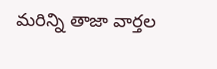మరిన్ని తాజా వార్తల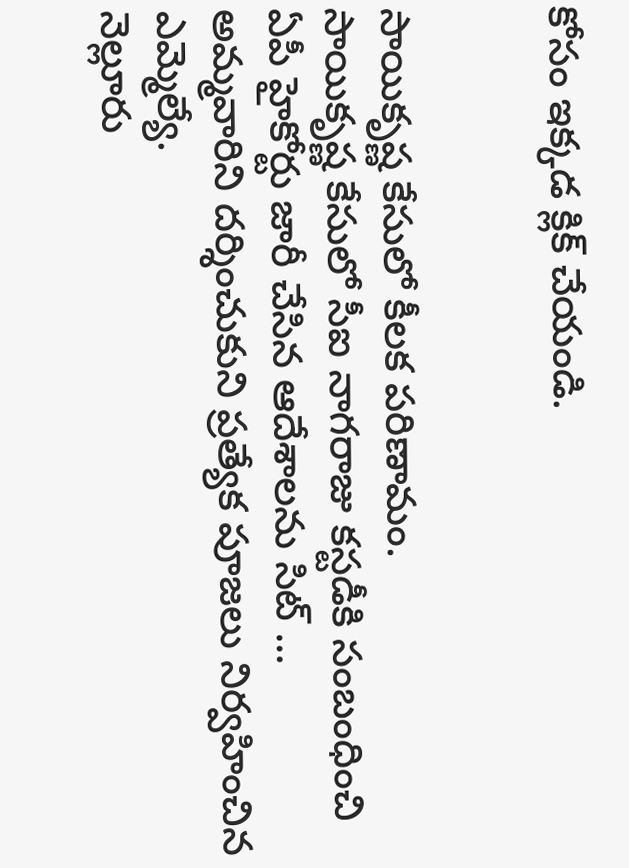కోసం ఇక్కడ క్లిక్ చేయండి.


సాయికృష్ణ కేసులో కీలక పరిణామం.
సాయికృష్ణ కేసులో సీఐ నాగరాజు కస్టడీకి సంబంధించి ఏపీ హైకోర్టు జారీ చేసిన ఆదేశాలను సిట్ …
అమ్మవారిని దర్శించుకుని ప్రత్యేక పూజలు నిర్వహించిన ఎమ్మెల్యే.
నెల్లూరు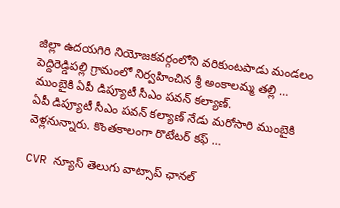జిల్లా ఉదయగిరి నియోజకవర్గంలోని వరికుంటపాడు మండలం పెద్దిరెడ్డిపల్లి గ్రామంలో నిర్వహించిన శ్రీ అంకాలమ్మ తల్లి …
ముంబైకి ఏపీ డిప్యూటీ సీఎం పవన్ కల్యాణ్‌.
ఏపీ డిప్యూటీ సీఎం పవన్‌ కల్యాణ్‌ నేడు మరోసారి ముంబైకి వెళ్లనున్నారు. కొంతకాలంగా రొటేటర్ కఫ్ …

CVR న్యూస్ తెలుగు వాట్సాప్ ఛానల్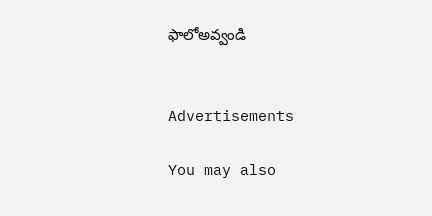ఫాలోఅవ్వండి


Advertisements

You may also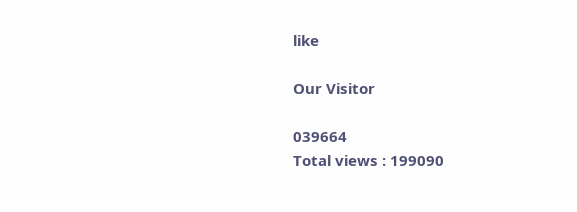like

Our Visitor

039664
Total views : 199090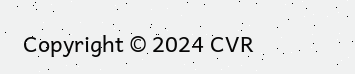Copyright © 2024 CVR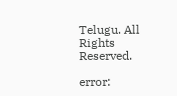Telugu. All Rights Reserved.

error: